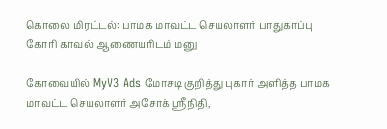கொலை மிரட்டல்: பாமக மாவட்ட செயலாளர் பாதுகாப்பு கோரி காவல் ஆணையரிடம் மனு

கோவையில் MyV3 Ads மோசடி குறித்து புகார் அளித்த பாமக மாவட்ட செயலாளர் அசோக் ஸ்ரீநிதி,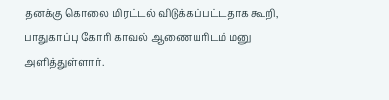தனக்கு கொலை மிரட்டல் விடுக்கப்பட்டதாக கூறி, பாதுகாப்பு கோரி காவல் ஆணையரிடம் மனு அளித்துள்ளார்.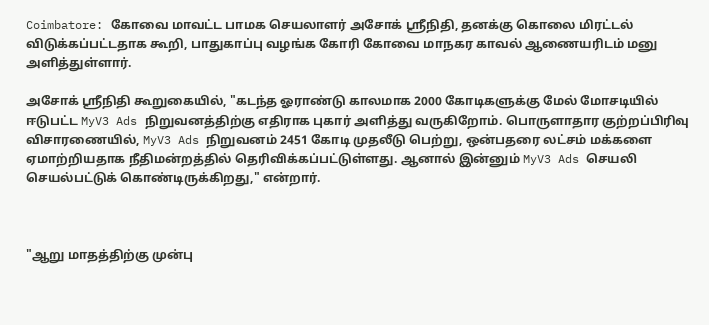Coimbatore: கோவை மாவட்ட பாமக செயலாளர் அசோக் ஸ்ரீநிதி, தனக்கு கொலை மிரட்டல் விடுக்கப்பட்டதாக கூறி, பாதுகாப்பு வழங்க கோரி கோவை மாநகர காவல் ஆணையரிடம் மனு அளித்துள்ளார்.

அசோக் ஸ்ரீநிதி கூறுகையில், "கடந்த ஓராண்டு காலமாக 2000 கோடிகளுக்கு மேல் மோசடியில் ஈடுபட்ட MyV3 Ads நிறுவனத்திற்கு எதிராக புகார் அளித்து வருகிறோம். பொருளாதார குற்றப்பிரிவு விசாரணையில், MyV3 Ads நிறுவனம் 2451 கோடி முதலீடு பெற்று, ஒன்பதரை லட்சம் மக்களை ஏமாற்றியதாக நீதிமன்றத்தில் தெரிவிக்கப்பட்டுள்ளது. ஆனால் இன்னும் MyV3 Ads செயலி செயல்பட்டுக் கொண்டிருக்கிறது," என்றார்.



"ஆறு மாதத்திற்கு முன்பு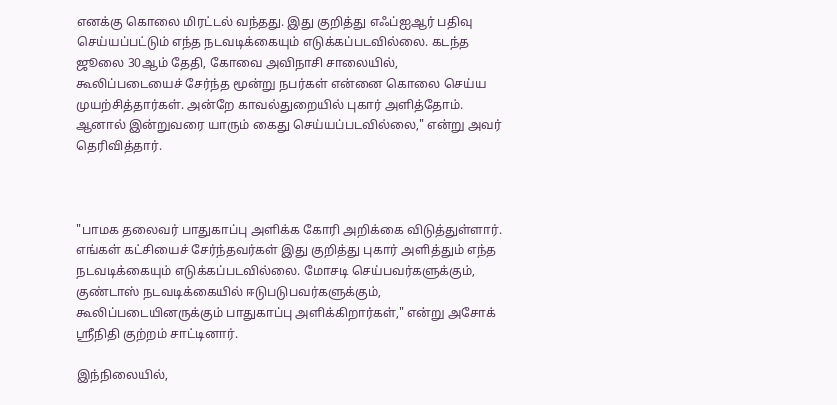எனக்கு கொலை மிரட்டல் வந்தது. இது குறித்து எஃப்ஐஆர் பதிவு செய்யப்பட்டும் எந்த நடவடிக்கையும் எடுக்கப்படவில்லை. கடந்த ஜூலை 30ஆம் தேதி, கோவை அவிநாசி சாலையில், கூலிப்படையைச் சேர்ந்த மூன்று நபர்கள் என்னை கொலை செய்ய முயற்சித்தார்கள். அன்றே காவல்துறையில் புகார் அளித்தோம். ஆனால் இன்றுவரை யாரும் கைது செய்யப்படவில்லை," என்று அவர் தெரிவித்தார்.



"பாமக தலைவர் பாதுகாப்பு அளிக்க கோரி அறிக்கை விடுத்துள்ளார். எங்கள் கட்சியைச் சேர்ந்தவர்கள் இது குறித்து புகார் அளித்தும் எந்த நடவடிக்கையும் எடுக்கப்படவில்லை. மோசடி செய்பவர்களுக்கும், குண்டாஸ் நடவடிக்கையில் ஈடுபடுபவர்களுக்கும், கூலிப்படையினருக்கும் பாதுகாப்பு அளிக்கிறார்கள்," என்று அசோக் ஸ்ரீநிதி குற்றம் சாட்டினார்.

இந்நிலையில்,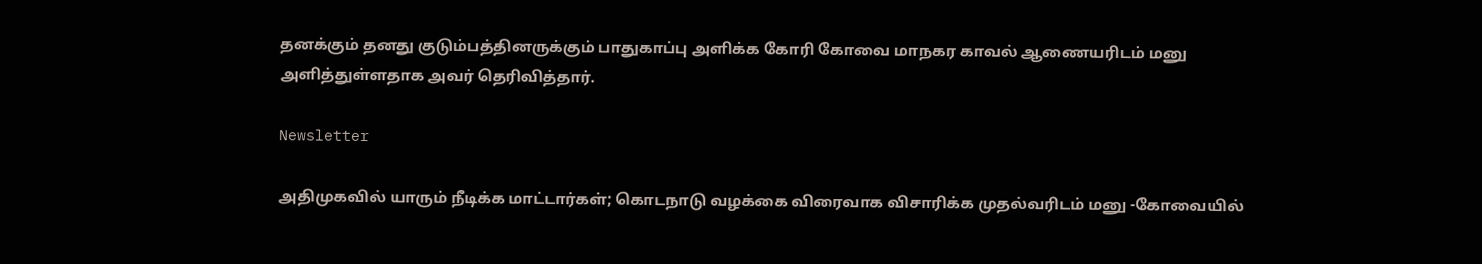தனக்கும் தனது குடும்பத்தினருக்கும் பாதுகாப்பு அளிக்க கோரி கோவை மாநகர காவல் ஆணையரிடம் மனு அளித்துள்ளதாக அவர் தெரிவித்தார்.

Newsletter

அதிமுகவில் யாரும் நீடிக்க மாட்டார்கள்; கொடநாடு வழக்கை விரைவாக விசாரிக்க முதல்வரிடம் மனு -கோவையில்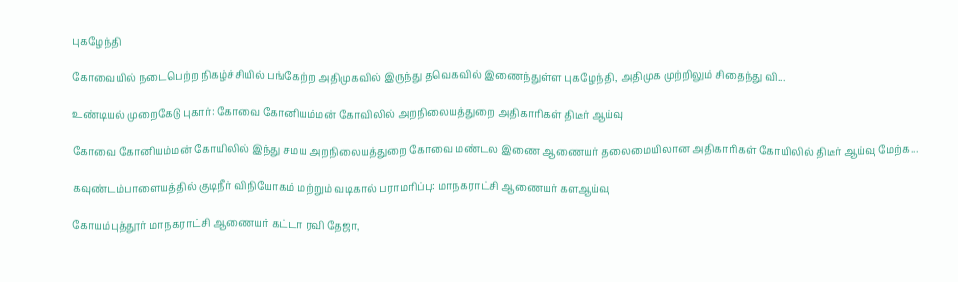புகழேந்தி

கோவையில் நடைபெற்ற நிகழ்ச்சியில் பங்கேற்ற அதிமுகவில் இருந்து தவெகவில் இணைந்துள்ள புகழேந்தி, அதிமுக முற்றிலும் சிதைந்து வி...

உண்டியல் முறைகேடு புகார்: கோவை கோனியம்மன் கோவிலில் அறநிலையத்துறை அதிகாரிகள் திடீர் ஆய்வு

கோவை கோனியம்மன் கோயிலில் இந்து சமய அறநிலையத்துறை கோவை மண்டல இணை ஆணையர் தலைமையிலான அதிகாரிகள் கோயிலில் திடீர் ஆய்வு மேற்க...

கவுண்டம்பாளையத்தில் குடிநீர் விநியோகம் மற்றும் வடிகால் பராமரிப்பு: மாநகராட்சி ஆணையர் களஆய்வு

கோயம்புத்தூர் மாநகராட்சி ஆணையர் கட்டா ரவி தேஜா,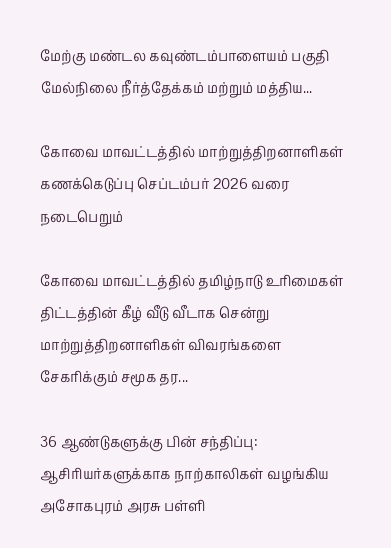மேற்கு மண்டல கவுண்டம்பாளையம் பகுதி மேல்நிலை நீர்த்தேக்கம் மற்றும் மத்திய...

கோவை மாவட்டத்தில் மாற்றுத்திறனாளிகள் கணக்கெடுப்பு செப்டம்பர் 2026 வரை நடைபெறும்

கோவை மாவட்டத்தில் தமிழ்நாடு உரிமைகள் திட்டத்தின் கீழ் வீடு வீடாக சென்று மாற்றுத்திறனாளிகள் விவரங்களை சேகரிக்கும் சமூக தர...

36 ஆண்டுகளுக்கு பின் சந்திப்பு: ஆசிரியர்களுக்காக நாற்காலிகள் வழங்கிய அசோகபுரம் அரசு பள்ளி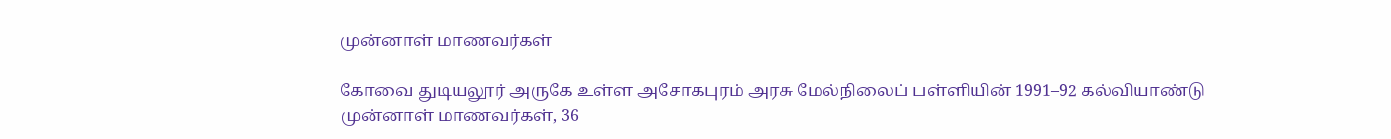முன்னாள் மாணவர்கள்

கோவை துடியலூர் அருகே உள்ள அசோகபுரம் அரசு மேல்நிலைப் பள்ளியின் 1991–92 கல்வியாண்டு முன்னாள் மாணவர்கள், 36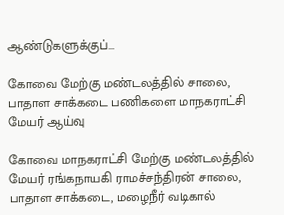ஆண்டுகளுக்குப்...

கோவை மேற்கு மண்டலத்தில் சாலை, பாதாள சாக்கடை பணிகளை மாநகராட்சி மேயர் ஆய்வு

கோவை மாநகராட்சி மேற்கு மண்டலத்தில் மேயர் ரங்கநாயகி ராமச்சந்திரன் சாலை, பாதாள சாக்கடை, மழைநீர் வடிகால்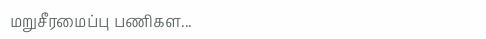மறுசீரமைப்பு பணிகள...